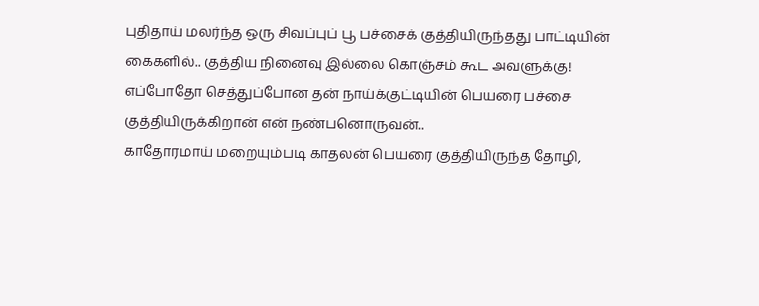புதிதாய் மலர்ந்த ஒரு சிவப்புப் பூ பச்சைக் குத்தியிருந்தது பாட்டியின் கைகளில்.. குத்திய நினைவு இல்லை கொஞ்சம் கூட அவளுக்கு!
எப்போதோ செத்துப்போன தன் நாய்க்குட்டியின் பெயரை பச்சை குத்தியிருக்கிறான் என் நண்பனொருவன்..
காதோரமாய் மறையும்படி காதலன் பெயரை குத்தியிருந்த தோழி,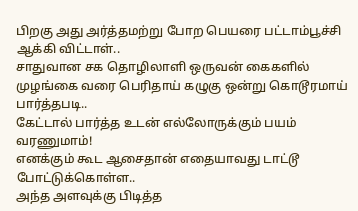பிறகு அது அர்த்தமற்று போற பெயரை பட்டாம்பூச்சி ஆக்கி விட்டாள்..
சாதுவான சக தொழிலாளி ஒருவன் கைகளில் முழங்கை வரை பெரிதாய் கழுகு ஒன்று கொடூரமாய் பார்த்தபடி..
கேட்டால் பார்த்த உடன் எல்லோருக்கும் பயம் வரணுமாம்!
எனக்கும் கூட ஆசைதான் எதையாவது டாட்டூ போட்டுக்கொள்ள..
அந்த அளவுக்கு பிடித்த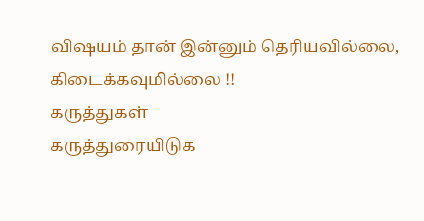விஷயம் தான் இன்னும் தெரியவில்லை, கிடைக்கவுமில்லை !!
கருத்துகள்
கருத்துரையிடுக